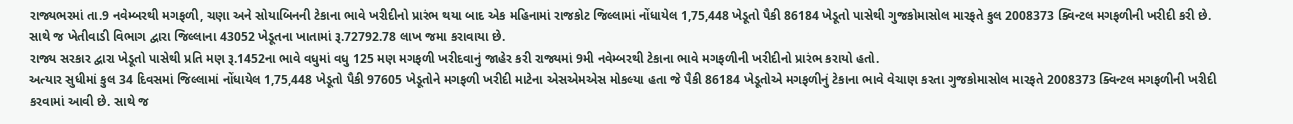રાજ્યભરમાં તા.9 નવેમ્બરથી મગફળી, ચણા અને સોયાબિનની ટેકાના ભાવે ખરીદીનો પ્રારંભ થયા બાદ એક મહિનામાં રાજકોટ જિલ્લામાં નોંધાયેલ 1,75,448 ખેડૂતો પૈકી 86184 ખેડૂતો પાસેથી ગુજકોમાસોલ મારફતે કુલ 2008373 ક્વિન્ટલ મગફળીની ખરીદી કરી છે. સાથે જ ખેતીવાડી વિભાગ દ્વારા જિલ્લાના 43052 ખેડૂતના ખાતામાં રૂ.72792.78 લાખ જમા કરાવાયા છે.
રાજ્ય સરકાર દ્વારા ખેડૂતો પાસેથી પ્રતિ મણ રૂ.1452ના ભાવે વધુમાં વધુ 125 મણ મગફળી ખરીદવાનું જાહેર કરી રાજ્યમાં 9મી નવેમ્બરથી ટેકાના ભાવે મગફળીની ખરીદીનો પ્રારંભ કરાયો હતો.
અત્યાર સુધીમાં કુલ 34 દિવસમાં જિલ્લામાં નોંધાયેલ 1,75,448 ખેડૂતો પૈકી 97605 ખેડૂતોને મગફળી ખરીદી માટેના એસએમએસ મોકલ્યા હતા જે પૈકી 86184 ખેડૂતોએ મગફળીનું ટેકાના ભાવે વેચાણ કરતા ગુજકોમાસોલ મારફતે 2008373 ક્વિન્ટલ મગફળીની ખરીદી કરવામાં આવી છે. સાથે જ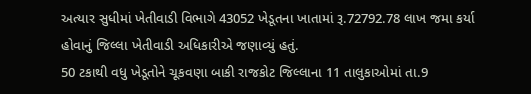અત્યાર સુધીમાં ખેતીવાડી વિભાગે 43052 ખેડૂતના ખાતામાં રૂ.72792.78 લાખ જમા કર્યા હોવાનું જિલ્લા ખેતીવાડી અધિકારીએ જણાવ્યું હતું.
50 ટકાથી વધુ ખેડૂતોને ચૂકવણા બાકી રાજકોટ જિલ્લાના 11 તાલુકાઓમાં તા.9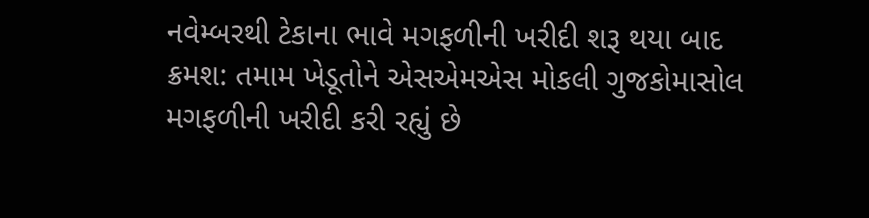નવેમ્બરથી ટેકાના ભાવે મગફળીની ખરીદી શરૂ થયા બાદ ક્રમશ: તમામ ખેડૂતોને એસએમએસ મોકલી ગુજકોમાસોલ મગફળીની ખરીદી કરી રહ્યું છે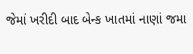જેમાં ખરીદી બાદ બેન્ક ખાતમાં નાણાં જમા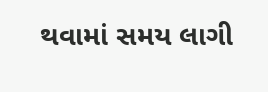થવામાં સમય લાગી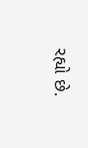રહ્યો છે.